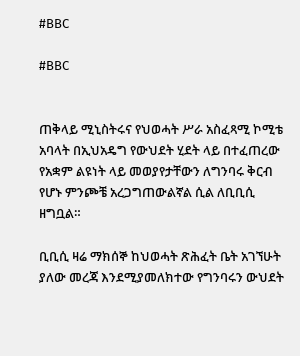#BBC

#BBC


ጠቅላይ ሚኒስትሩና የህወሓት ሥራ አስፈጻሚ ኮሚቴ አባላት በኢህአዴግ የውህደት ሂደት ላይ በተፈጠረው የአቋም ልዩነት ላይ መወያየታቸውን ለግንባሩ ቅርብ የሆኑ ምንጮቼ አረጋግጠውልኛል ሲል ለቢቢሲ ዘግቧል።

ቢቢሲ ዛሬ ማክሰኞ ከህወሓት ጽሕፈት ቤት አገኘሁት ያለው መረጃ እንደሚያመለክተው የግንባሩን ውህደት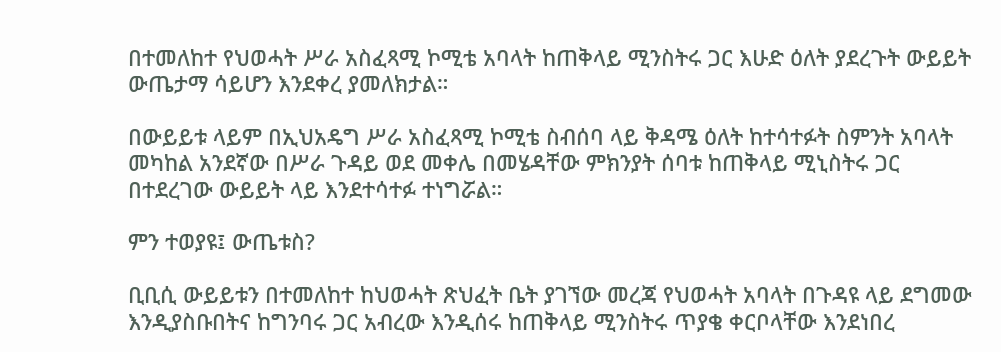በተመለከተ የህወሓት ሥራ አስፈጻሚ ኮሚቴ አባላት ከጠቅላይ ሚንስትሩ ጋር እሁድ ዕለት ያደረጉት ውይይት ውጤታማ ሳይሆን እንደቀረ ያመለክታል።

በውይይቱ ላይም በኢህአዴግ ሥራ አስፈጻሚ ኮሚቴ ስብሰባ ላይ ቅዳሜ ዕለት ከተሳተፉት ስምንት አባላት መካከል አንደኛው በሥራ ጉዳይ ወደ መቀሌ በመሄዳቸው ምክንያት ሰባቱ ከጠቅላይ ሚኒስትሩ ጋር በተደረገው ውይይት ላይ እንደተሳተፉ ተነግሯል።

ምን ተወያዩ፤ ውጤቱስ?

ቢቢሲ ውይይቱን በተመለከተ ከህወሓት ጽህፈት ቤት ያገኘው መረጃ የህወሓት አባላት በጉዳዩ ላይ ደግመው እንዲያስቡበትና ከግንባሩ ጋር አብረው እንዲሰሩ ከጠቅላይ ሚንስትሩ ጥያቄ ቀርቦላቸው እንደነበረ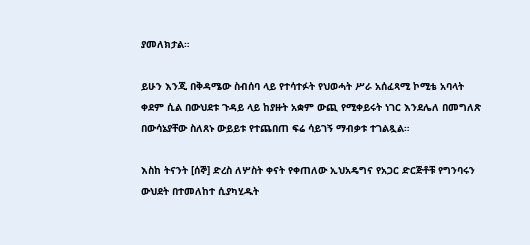ያመለክታል።

ይሁን እንጂ በቅዳሜው ስብሰባ ላይ የተሳተፉት የህወሓት ሥራ አሰፈጻሚ ኮሚቴ አባላት ቀደም ሲል በውህደቱ ጉዳይ ላይ ከያዙት አቋም ውጪ የሚቀይሩት ነገር እንደሌለ በመግለጽ በውሳኔያቸው ስለጸኑ ውይይቱ የተጨበጠ ፍሬ ሳይገኝ ማብቃቱ ተገልጿል።

እስከ ትናንት [ሰኞ] ድረስ ለሦስት ቀናት የቀጠለው ኢህአዴግና የአጋር ድርጅቶቹ የግንባሩን ውህደት በተመለከተ ሲያካሂዱት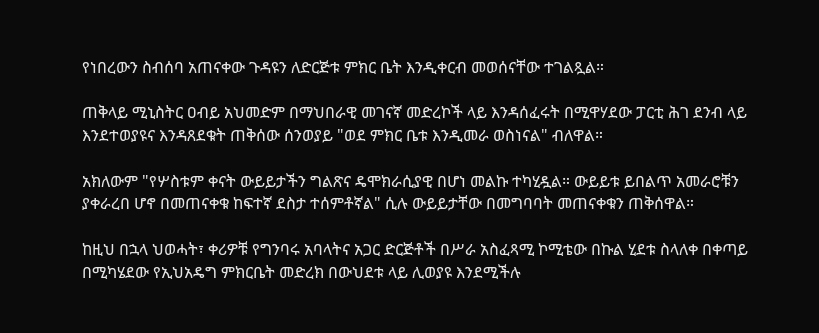የነበረውን ስብሰባ አጠናቀው ጉዳዩን ለድርጅቱ ምክር ቤት እንዲቀርብ መወሰናቸው ተገልጿል።

ጠቅላይ ሚኒስትር ዐብይ አህመድም በማህበራዊ መገናኛ መድረኮች ላይ እንዳሰፈሩት በሚዋሃደው ፓርቲ ሕገ ደንብ ላይ እንደተወያዩና እንዳጸደቁት ጠቅሰው ሰንወያይ "ወደ ምክር ቤቱ እንዲመራ ወስነናል" ብለዋል።

አክለውም "የሦስቱም ቀናት ውይይታችን ግልጽና ዴሞክራሲያዊ በሆነ መልኩ ተካሂዷል። ውይይቱ ይበልጥ አመራሮቹን ያቀራረበ ሆኖ በመጠናቀቁ ከፍተኛ ደስታ ተሰምቶኛል" ሲሉ ውይይታቸው በመግባባት መጠናቀቁን ጠቅሰዋል።

ከዚህ በኋላ ህወሓት፣ ቀሪዎቹ የግንባሩ አባላትና አጋር ድርጅቶች በሥራ አስፈጻሚ ኮሚቴው በኩል ሂደቱ ስላለቀ በቀጣይ በሚካሄደው የኢህአዴግ ምክርቤት መድረክ በውህደቱ ላይ ሊወያዩ እንደሚችሉ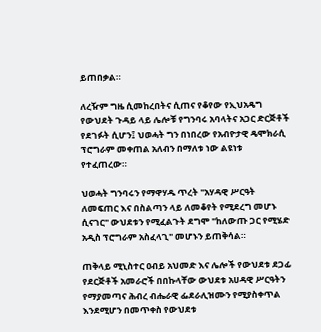ይጠበቃል።

ለረዥም ግዜ ሲመከረበትና ሲጠና የቆየው የኢህአዴግ የውህደት ጉዳይ ላይ ሌሎቹ የግንባሩ አባላትና አጋር ድርጅቶች የደገፉት ሲሆን፤ ህወሓት ግን በነበረው የአብዮታዊ ዴሞክራሲ ፕሮግራም መቀጠል አለብን በማለቱ ነው ልዩነቱ የተፈጠረው።

ህወሓት ግንባሩን የማዋሃዱ ጥረት "አሃዳዊ ሥርዓት ለመፍጠር እና በስልጣን ላይ ለመቆየት የሚደረግ መሆኑ ሲናገር" ውህደቱን የሚፈልጉት ደግሞ "ከለውጡ ጋር የሚሄድ አዲስ ፕሮግራም አስፈላጊ" መሆኑን ይጠቅሳል።

ጠቅላይ ሚኒስተር ዐብይ አህመድ እና ሌሎች የውህደቱ ደጋፊ የደርጅቶች አመራሮች በበኩላቸው ውህደቱ አሀዳዊ ሥርዓትን የማያመጣና ሕብረ ብሔራዊ ፌደራሊዝሙን የሚያስቀጥል እንደሚሆን በመጥቀስ የውህደቱ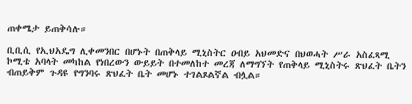ጠቀሜታ ይጠቅሳሉ።

ቢቢሲ የኢህአዴግ ሊቀመንበር በሆኑት በጠቅላይ ሚኒስትር ዐብይ አህመድና በህወሓት ሥራ አስፈጻሚ ኮሚቴ አባላት መካከል የነበረውን ውይይት በተመለከተ መረጃ ለማግኘት የጠቅላይ ሚኒስትሩ ጽህፈት ቤትን ብጠይቅም ጉዳዩ የግንባሩ ጽህፈት ቤት መሆኑ ተገልጾልኛል ብሏል።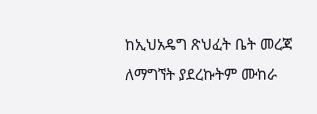ከኢህአዴግ ጽህፈት ቤት መረጃ ለማግኘት ያደረኩትም ሙከራ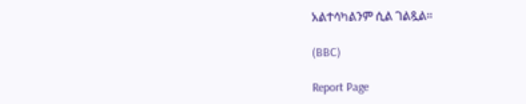አልተሳካልንም ሲል ገልጿል።

(BBC)

Report Page